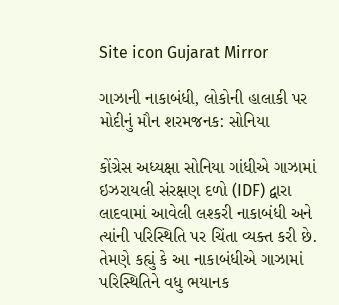Site icon Gujarat Mirror

ગાઝાની નાકાબંધી, લોકોની હાલાકી પર મોદીનું મૌન શરમજનક: સોનિયા

કોંગ્રેસ અધ્યક્ષા સોનિયા ગાંધીએ ગાઝામાં ઇઝરાયલી સંરક્ષણ દળો (IDF) દ્વારા લાદવામાં આવેલી લશ્કરી નાકાબંધી અને ત્યાંની પરિસ્થિતિ પર ચિંતા વ્યક્ત કરી છે. તેમણે કહ્યું કે આ નાકાબંધીએ ગાઝામાં પરિસ્થિતિને વધુ ભયાનક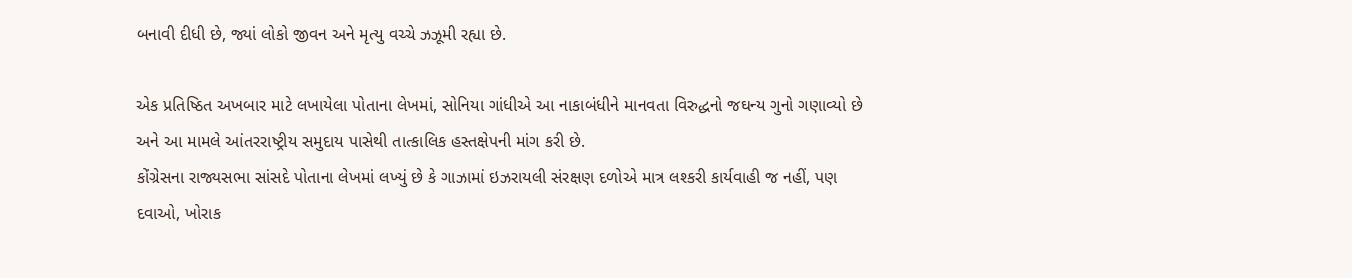બનાવી દીધી છે, જ્યાં લોકો જીવન અને મૃત્યુ વચ્ચે ઝઝૂમી રહ્યા છે.

એક પ્રતિષ્ઠિત અખબાર માટે લખાયેલા પોતાના લેખમાં, સોનિયા ગાંધીએ આ નાકાબંધીને માનવતા વિરુદ્ધનો જઘન્ય ગુનો ગણાવ્યો છે અને આ મામલે આંતરરાષ્ટ્રીય સમુદાય પાસેથી તાત્કાલિક હસ્તક્ષેપની માંગ કરી છે.
કોંગ્રેસના રાજ્યસભા સાંસદે પોતાના લેખમાં લખ્યું છે કે ગાઝામાં ઇઝરાયલી સંરક્ષણ દળોએ માત્ર લશ્કરી કાર્યવાહી જ નહીં, પણ દવાઓ, ખોરાક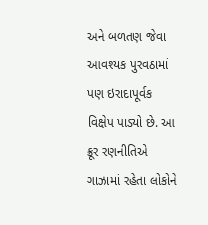અને બળતણ જેવા આવશ્યક પુરવઠામાં પણ ઇરાદાપૂર્વક વિક્ષેપ પાડ્યો છે. આ ક્રૂર રણનીતિએ ગાઝામાં રહેતા લોકોને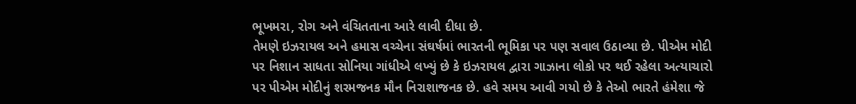ભૂખમરા, રોગ અને વંચિતતાના આરે લાવી દીધા છે.
તેમણે ઇઝરાયલ અને હમાસ વચ્ચેના સંઘર્ષમાં ભારતની ભૂમિકા પર પણ સવાલ ઉઠાવ્યા છે. પીએમ મોદી પર નિશાન સાધતા સોનિયા ગાંધીએ લખ્યું છે કે ઇઝરાયલ દ્વારા ગાઝાના લોકો પર થઈ રહેલા અત્યાચારો પર પીએમ મોદીનું શરમજનક મૌન નિરાશાજનક છે. હવે સમય આવી ગયો છે કે તેઓ ભારતે હંમેશા જે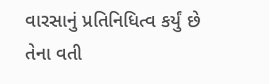વારસાનું પ્રતિનિધિત્વ કર્યું છે તેના વતી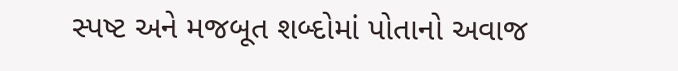સ્પષ્ટ અને મજબૂત શબ્દોમાં પોતાનો અવાજ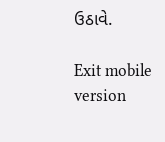ઉઠાવે.

Exit mobile version